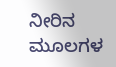ನೀರಿನ ಮೂಲಗಳ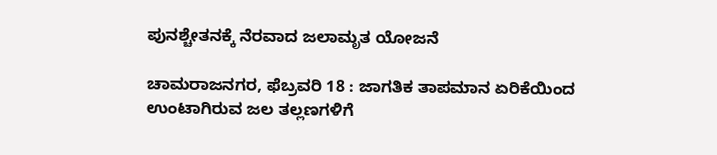ಪುನಶ್ಚೇತನಕ್ಕೆ ನೆರವಾದ ಜಲಾಮೃತ ಯೋಜನೆ

ಚಾಮರಾಜನಗರ, ಫೆಬ್ರವರಿ 18 : ಜಾಗತಿಕ ತಾಪಮಾನ ಏರಿಕೆಯಿಂದ ಉಂಟಾಗಿರುವ ಜಲ ತಲ್ಲಣಗಳಿಗೆ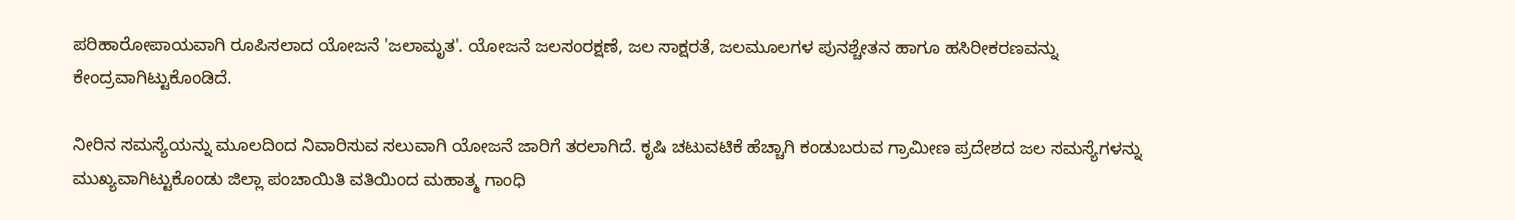ಪರಿಹಾರೋಪಾಯವಾಗಿ ರೂಪಿಸಲಾದ ಯೋಜನೆ 'ಜಲಾಮೃತ'. ಯೋಜನೆ ಜಲಸಂರಕ್ಷಣೆ, ಜಲ ಸಾಕ್ಷರತೆ, ಜಲಮೂಲಗಳ ಪುನಶ್ಚೇತನ ಹಾಗೂ ಹಸಿರೀಕರಣವನ್ನು ಕೇಂದ್ರವಾಗಿಟ್ಟುಕೊಂಡಿದೆ.

ನೀರಿನ ಸಮಸ್ಯೆಯನ್ನು ಮೂಲದಿಂದ ನಿವಾರಿಸುವ ಸಲುವಾಗಿ ಯೋಜನೆ ಜಾರಿಗೆ ತರಲಾಗಿದೆ. ಕೃಷಿ ಚಟುವಟಿಕೆ ಹೆಚ್ಚಾಗಿ ಕಂಡುಬರುವ ಗ್ರಾಮೀಣ ಪ್ರದೇಶದ ಜಲ ಸಮಸ್ಯೆಗಳನ್ನು ಮುಖ್ಯವಾಗಿಟ್ಟುಕೊಂಡು ಜಿಲ್ಲಾ ಪಂಚಾಯಿತಿ ವತಿಯಿಂದ ಮಹಾತ್ಮ ಗಾಂಧಿ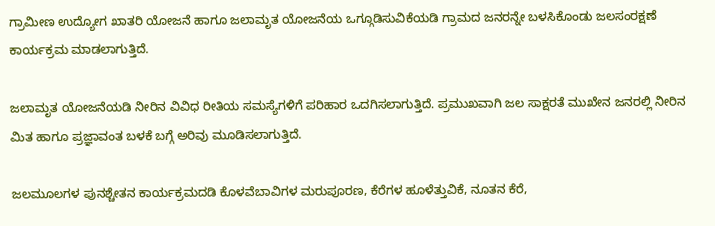ಗ್ರಾಮೀಣ ಉದ್ಯೋಗ ಖಾತರಿ ಯೋಜನೆ ಹಾಗೂ ಜಲಾಮೃತ ಯೋಜನೆಯ ಒಗ್ಗೂಡಿಸುವಿಕೆಯಡಿ ಗ್ರಾಮದ ಜನರನ್ನೇ ಬಳಸಿಕೊಂಡು ಜಲಸಂರಕ್ಷಣೆ ಕಾರ್ಯಕ್ರಮ ಮಾಡಲಾಗುತ್ತಿದೆ.

ಜಲಾಮೃತ ಯೋಜನೆಯಡಿ ನೀರಿನ ವಿವಿಧ ರೀತಿಯ ಸಮಸ್ಯೆಗಳಿಗೆ ಪರಿಹಾರ ಒದಗಿಸಲಾಗುತ್ತಿದೆ. ಪ್ರಮುಖವಾಗಿ ಜಲ ಸಾಕ್ಷರತೆ ಮುಖೇನ ಜನರಲ್ಲಿ ನೀರಿನ ಮಿತ ಹಾಗೂ ಪ್ರಜ್ಞಾವಂತ ಬಳಕೆ ಬಗ್ಗೆ ಅರಿವು ಮೂಡಿಸಲಾಗುತ್ತಿದೆ.

ಜಲಮೂಲಗಳ ಪುನಶ್ಚೇತನ ಕಾರ್ಯಕ್ರಮದಡಿ ಕೊಳವೆಬಾವಿಗಳ ಮರುಪೂರಣ, ಕೆರೆಗಳ ಹೂಳೆತ್ತುವಿಕೆ, ನೂತನ ಕೆರೆ,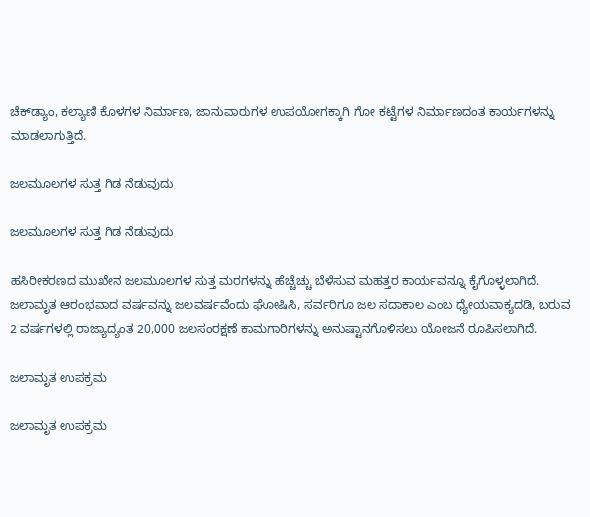ಚೆಕ್‍ಡ್ಯಾಂ, ಕಲ್ಯಾಣಿ ಕೊಳಗಳ ನಿರ್ಮಾಣ, ಜಾನುವಾರುಗಳ ಉಪಯೋಗಕ್ಕಾಗಿ ಗೋ ಕಟ್ಟೆಗಳ ನಿರ್ಮಾಣದಂತ ಕಾರ್ಯಗಳನ್ನು ಮಾಡಲಾಗುತ್ತಿದೆ.

ಜಲಮೂಲಗಳ ಸುತ್ತ ಗಿಡ ನೆಡುವುದು

ಜಲಮೂಲಗಳ ಸುತ್ತ ಗಿಡ ನೆಡುವುದು

ಹಸಿರೀಕರಣದ ಮುಖೇನ ಜಲಮೂಲಗಳ ಸುತ್ತ ಮರಗಳನ್ನು ಹೆಚ್ಚೆಚ್ಚು ಬೆಳೆಸುವ ಮಹತ್ತರ ಕಾರ್ಯವನ್ನೂ ಕೈಗೊಳ್ಳಲಾಗಿದೆ. ಜಲಾಮೃತ ಆರಂಭವಾದ ವರ್ಷವನ್ನು ಜಲವರ್ಷವೆಂದು ಘೋಷಿಸಿ, ಸರ್ವರಿಗೂ ಜಲ ಸದಾಕಾಲ ಎಂಬ ಧ್ಯೇಯವಾಕ್ಯದಡಿ, ಬರುವ 2 ವರ್ಷಗಳಲ್ಲಿ ರಾಜ್ಯಾದ್ಯಂತ 20,000 ಜಲಸಂರಕ್ಷಣೆ ಕಾಮಗಾರಿಗಳನ್ನು ಅನುಷ್ಟಾನಗೊಳಿಸಲು ಯೋಜನೆ ರೂಪಿಸಲಾಗಿದೆ.

ಜಲಾಮೃತ ಉಪಕ್ರಮ

ಜಲಾಮೃತ ಉಪಕ್ರಮ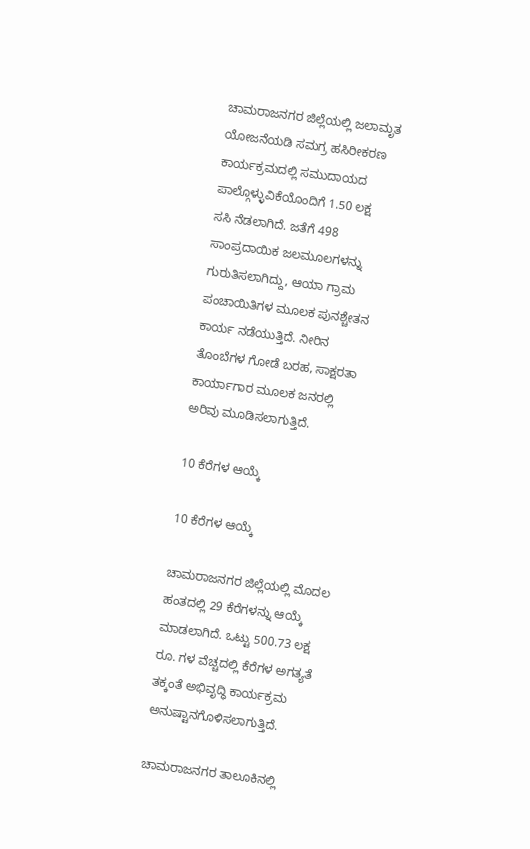ಚಾಮರಾಜನಗರ ಜಿಲ್ಲೆಯಲ್ಲಿ ಜಲಾಮೃತ ಯೋಜನೆಯಡಿ ಸಮಗ್ರ ಹಸಿರೀಕರಣ ಕಾರ್ಯಕ್ರಮದಲ್ಲಿ ಸಮುದಾಯದ ಪಾಲ್ಗೊಳ್ಳುವಿಕೆಯೊಂದಿಗೆ 1.50 ಲಕ್ಷ ಸಸಿ ನೆಡಲಾಗಿದೆ. ಜತೆಗೆ 498 ಸಾಂಪ್ರದಾಯಿಕ ಜಲಮೂಲಗಳನ್ನು ಗುರುತಿಸಲಾಗಿದ್ದು, ಆಯಾ ಗ್ರಾಮ ಪಂಚಾಯಿತಿಗಳ ಮೂಲಕ ಪುನಶ್ಚೇತನ ಕಾರ್ಯ ನಡೆಯುತ್ತಿದೆ. ನೀರಿನ ತೊಂಬೆಗಳ ಗೋಡೆ ಬರಹ, ಸಾಕ್ಷರತಾ ಕಾರ್ಯಾಗಾರ ಮೂಲಕ ಜನರಲ್ಲಿ ಅರಿವು ಮೂಡಿಸಲಾಗುತ್ತಿದೆ.

10 ಕೆರೆಗಳ ಆಯ್ಕೆ

10 ಕೆರೆಗಳ ಆಯ್ಕೆ

ಚಾಮರಾಜನಗರ ಜಿಲ್ಲೆಯಲ್ಲಿ ಮೊದಲ ಹಂತದಲ್ಲಿ 29 ಕೆರೆಗಳನ್ನು ಆಯ್ಕೆ ಮಾಡಲಾಗಿದೆ. ಒಟ್ಟು 500.73 ಲಕ್ಷ ರೂ. ಗಳ ವೆಚ್ಚದಲ್ಲಿ ಕೆರೆಗಳ ಅಗತ್ಯತೆ ತಕ್ಕಂತೆ ಅಭಿವೃದ್ಧಿ ಕಾರ್ಯಕ್ರಮ ಅನುಷ್ಟಾನಗೊಳಿಸಲಾಗುತ್ತಿದೆ.

ಚಾಮರಾಜನಗರ ತಾಲೂಕಿನಲ್ಲಿ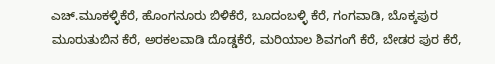ಎಚ್.ಮೂಕಳ್ಳಿಕೆರೆ, ಹೊಂಗನೂರು ಬಿಳಿಕೆರೆ, ಬೂದಂಬಳ್ಳಿ ಕೆರೆ, ಗಂಗವಾಡಿ, ಬೊಕ್ಕಪುರ ಮೂರುತುಬಿನ ಕೆರೆ, ಅರಕಲವಾಡಿ ದೊಡ್ಡಕೆರೆ, ಮರಿಯಾಲ ಶಿವಗಂಗೆ ಕೆರೆ, ಬೇಡರ ಪುರ ಕೆರೆ,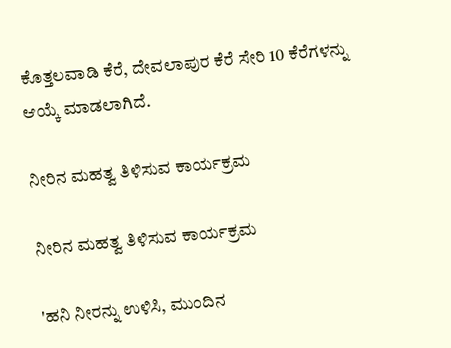ಕೊತ್ತಲವಾಡಿ ಕೆರೆ, ದೇವಲಾಪುರ ಕೆರೆ ಸೇರಿ 10 ಕೆರೆಗಳನ್ನು ಆಯ್ಕೆ ಮಾಡಲಾಗಿದೆ.

ನೀರಿನ ಮಹತ್ವ ತಿಳಿಸುವ ಕಾರ್ಯಕ್ರಮ

ನೀರಿನ ಮಹತ್ವ ತಿಳಿಸುವ ಕಾರ್ಯಕ್ರಮ

'ಹನಿ ನೀರನ್ನು ಉಳಿಸಿ, ಮುಂದಿನ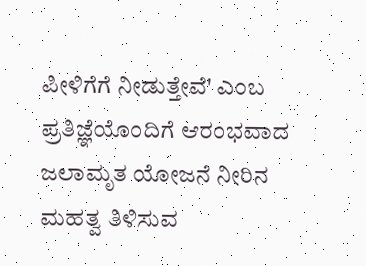ಪೀಳಿಗೆಗೆ ನೀಡುತ್ತೇವೆ' ಎಂಬ ಪ್ರತಿಜ್ಞೆಯೊಂದಿಗೆ ಆರಂಭವಾದ ಜಲಾಮೃತ ಯೋಜನೆ ನೀರಿನ ಮಹತ್ವ ತಿಳಿಸುವ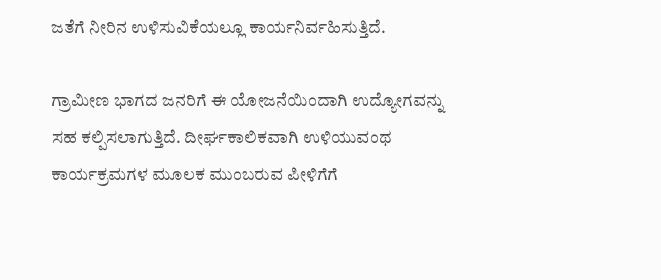ಜತೆಗೆ ನೀರಿನ ಉಳಿಸುವಿಕೆಯಲ್ಲೂ ಕಾರ್ಯನಿರ್ವಹಿಸುತ್ತಿದೆ.

ಗ್ರಾಮೀಣ ಭಾಗದ ಜನರಿಗೆ ಈ ಯೋಜನೆಯಿಂದಾಗಿ ಉದ್ಯೋಗವನ್ನು ಸಹ ಕಲ್ಪಿಸಲಾಗುತ್ತಿದೆ. ದೀರ್ಘಕಾಲಿಕವಾಗಿ ಉಳಿಯುವಂಥ ಕಾರ್ಯಕ್ರಮಗಳ ಮೂಲಕ ಮುಂಬರುವ ಪೀಳಿಗೆಗೆ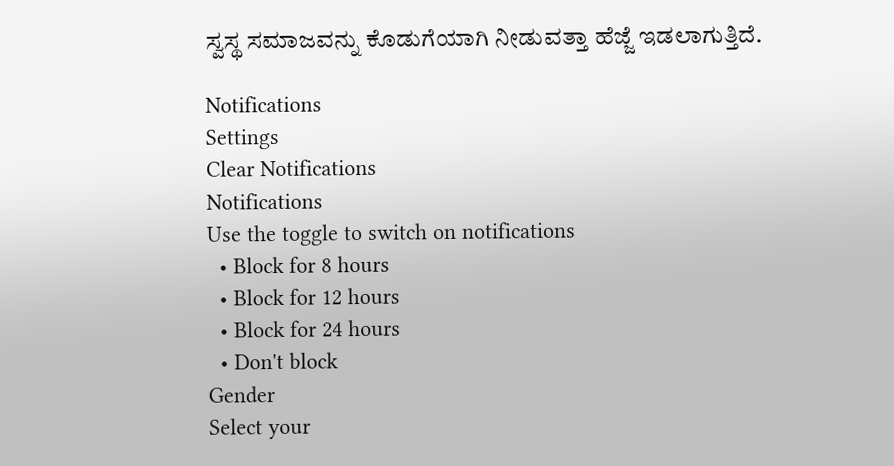ಸ್ವಸ್ಥ ಸಮಾಜವನ್ನು ಕೊಡುಗೆಯಾಗಿ ನೀಡುವತ್ತಾ ಹೆಜ್ಜೆ ಇಡಲಾಗುತ್ತಿದೆ.

Notifications
Settings
Clear Notifications
Notifications
Use the toggle to switch on notifications
  • Block for 8 hours
  • Block for 12 hours
  • Block for 24 hours
  • Don't block
Gender
Select your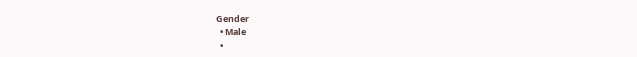Gender
  • Male
  •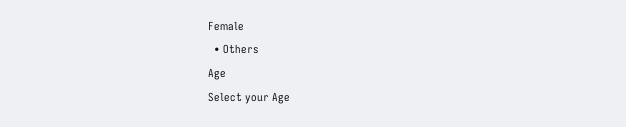Female
  • Others
Age
Select your Age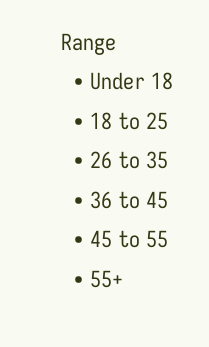Range
  • Under 18
  • 18 to 25
  • 26 to 35
  • 36 to 45
  • 45 to 55
  • 55+